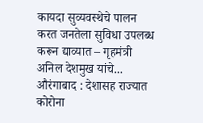कायदा सुव्यवस्थेचे पालन करत जनतेला सुविधा उपलब्ध करून द्याव्यात – गृहमंत्री अनिल देशमुख यांचे...
औरंगाबाद : देशासह राज्यात कोरोना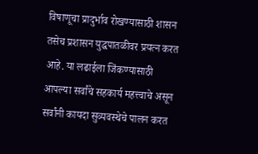विषाणूचा प्रादुर्भाव रोखण्यासाठी शासन तसेच प्रशासन युद्धपातळीवर प्रयत्न करत आहे. या लढाईला जिंकण्यासाठी आपल्या सर्वांचे सहकार्य महत्त्वाचे असून सर्वांनी कायदा सुव्यवस्थेचे पालन करत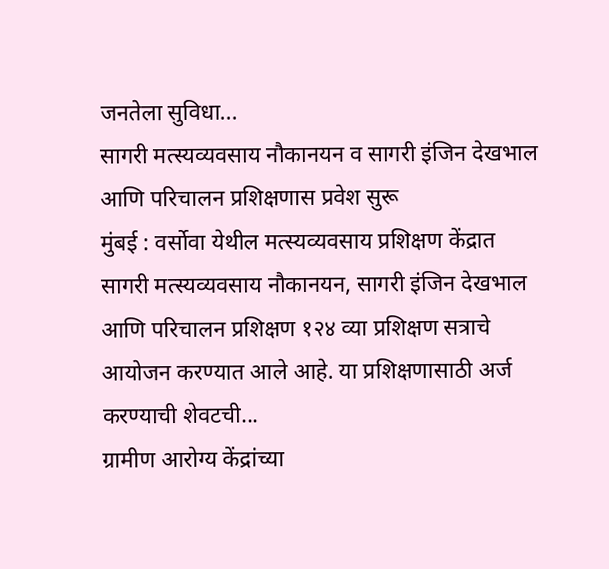जनतेला सुविधा...
सागरी मत्स्यव्यवसाय नौकानयन व सागरी इंजिन देखभाल आणि परिचालन प्रशिक्षणास प्रवेश सुरू
मुंबई : वर्सोवा येथील मत्स्यव्यवसाय प्रशिक्षण केंद्रात सागरी मत्स्यव्यवसाय नौकानयन, सागरी इंजिन देखभाल आणि परिचालन प्रशिक्षण १२४ व्या प्रशिक्षण सत्राचे आयोजन करण्यात आले आहे. या प्रशिक्षणासाठी अर्ज करण्याची शेवटची...
ग्रामीण आरोग्य केंद्रांच्या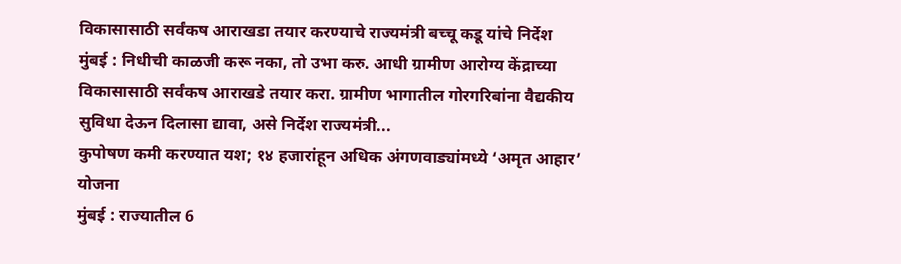विकासासाठी सर्वंकष आराखडा तयार करण्याचे राज्यमंत्री बच्चू कडू यांचे निर्देश
मुंबई : निधीची काळजी करू नका, तो उभा करु. आधी ग्रामीण आरोग्य केंद्राच्या विकासासाठी सर्वंकष आराखडे तयार करा. ग्रामीण भागातील गोरगरिबांना वैद्यकीय सुविधा देऊन दिलासा द्यावा, असे निर्देश राज्यमंत्री...
कुपोषण कमी करण्यात यश; १४ हजारांहून अधिक अंगणवाड्यांमध्ये ‘अमृत आहार’ योजना
मुंबई : राज्यातील 6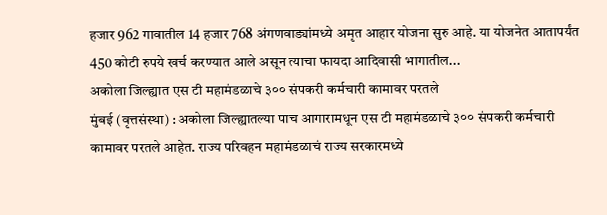हजार 962 गावातील 14 हजार 768 अंगणवाड्यांमध्ये अमृत आहार योजना सुरु आहे. या योजनेत आतापर्यंत 450 कोटी रुपये खर्च करण्यात आले असून त्याचा फायदा आदिवासी भागातील...
अकोला जिल्ह्यात एस टी महामंडळाचे ३०० संपकरी कर्मचारी कामावर परतले
मुंबई (वृत्तसंस्था) : अकोला जिल्ह्यातल्या पाच आगारामधून एस टी महामंडळाचे ३०० संपकरी कर्मचारी कामावर परतले आहेत. राज्य परिवहन महामंडळाचं राज्य सरकारमध्ये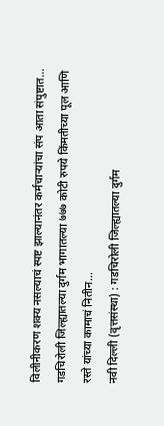विलीनीकरण शक्य नसल्याचं स्पष्ट झाल्यानंतर कर्मचाऱ्यांचा संप आता संपुष्टात...
गडचिरोली जिल्ह्यातल्या दुर्गम भागातल्या ७७७ कोटी रुपये किंमतीच्या पूल आणि रस्ते यांच्या कामाचं नितीन...
नवी दिल्ली (वृत्तसंस्था) : गडचिरोली जिल्ह्यातल्या दुर्गम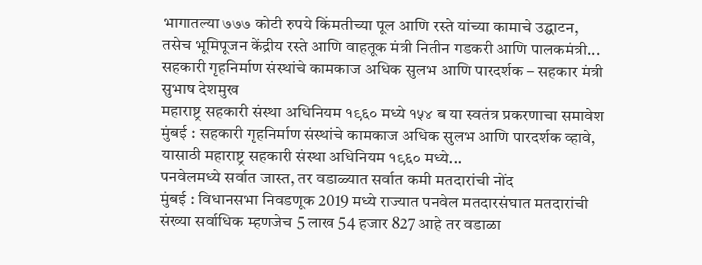भागातल्या ७७७ कोटी रुपये किंमतीच्या पूल आणि रस्ते यांच्या कामाचे उद्घाटन, तसेच भूमिपूजन केंद्रीय रस्ते आणि वाहतूक मंत्री नितीन गडकरी आणि पालकमंत्री...
सहकारी गृहनिर्माण संस्थांचे कामकाज अधिक सुलभ आणि पारदर्शक – सहकार मंत्री सुभाष देशमुख
महाराष्ट्र सहकारी संस्था अधिनियम १९६० मध्ये १५४ ब या स्वतंत्र प्रकरणाचा समावेश
मुंबई : सहकारी गृहनिर्माण संस्थांचे कामकाज अधिक सुलभ आणि पारदर्शक व्हावे, यासाठी महाराष्ट्र सहकारी संस्था अधिनियम १९६० मध्ये...
पनवेलमध्ये सर्वात जास्त, तर वडाळ्यात सर्वात कमी मतदारांची नोंद
मुंबई : विधानसभा निवडणूक 2019 मध्ये राज्यात पनवेल मतदारसंघात मतदारांची संख्या सर्वाधिक म्हणजेच 5 लाख 54 हजार 827 आहे तर वडाळा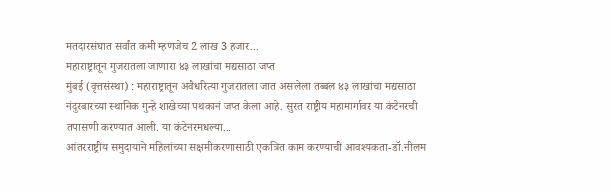मतदारसंघात सर्वांत कमी म्हणजेच 2 लाख 3 हजार...
महाराष्ट्रातून गुजरातला जाणारा ४३ लाखांचा मद्यसाठा जप्त
मुंबई (वृत्तसंस्था) : महाराष्ट्रातून अवैधरित्या गुजरातला जात असलेला तब्बल ४३ लाखांचा मद्यसाठा नंदुरबारच्या स्थानिक गुन्हे शाखेच्या पथकानं जप्त केला आहे. सुरत राष्ट्रीय महामार्गावर या कंटेनरची तपासणी करण्यात आली. या कंटेनरमधल्या...
आंतरराष्ट्रीय समुदायाने महिलांच्या सक्षमीकरणासाठी एकत्रित काम करण्याची आवश्यकता-डॉ.नीलम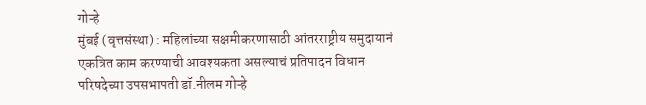गोऱ्हे
मुंबई (वृत्तसंस्था) : महिलांच्या सक्षमीकरणासाठी आंतरराष्ट्रीय समुदायानं एकत्रित काम करण्याची आवश्यकता असल्याचं प्रतिपादन विधान परिषदेच्या उपसभापती डॉ.नीलम गोऱ्हे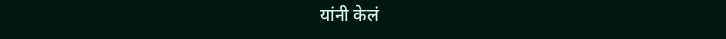यांनी केलं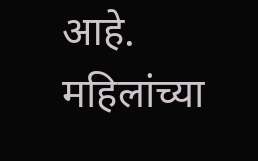आहे.
महिलांच्या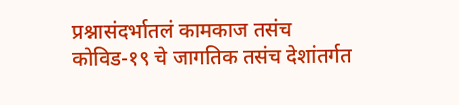प्रश्नासंदर्भातलं कामकाज तसंच कोविड-१९ चे जागतिक तसंच देशांतर्गत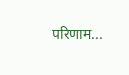परिणाम...